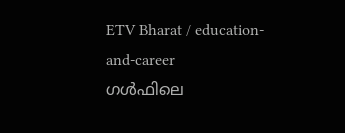ETV Bharat / education-and-career
ഗൾഫിലെ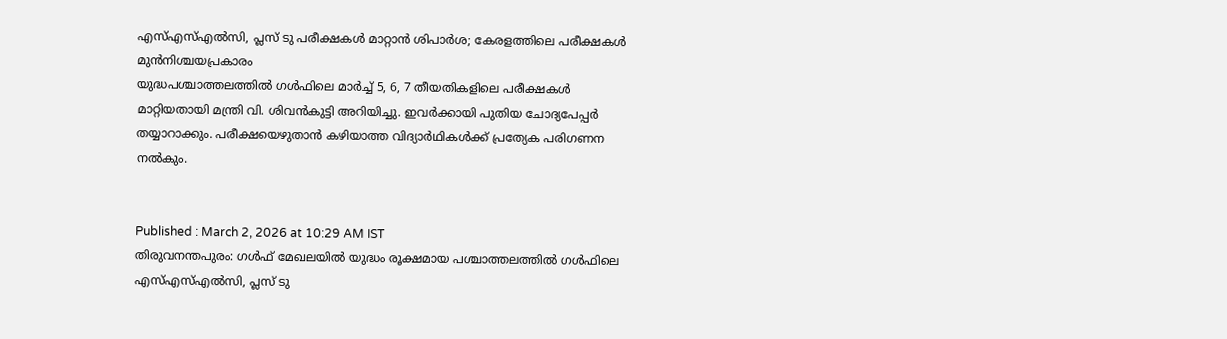എസ്എസ്എൽസി, പ്ലസ് ടു പരീക്ഷകൾ മാറ്റാൻ ശിപാർശ; കേരളത്തിലെ പരീക്ഷകൾ മുൻനിശ്ചയപ്രകാരം
യുദ്ധപശ്ചാത്തലത്തിൽ ഗൾഫിലെ മാർച്ച് 5, 6, 7 തീയതികളിലെ പരീക്ഷകൾ മാറ്റിയതായി മന്ത്രി വി. ശിവൻകുട്ടി അറിയിച്ചു. ഇവർക്കായി പുതിയ ചോദ്യപേപ്പർ തയ്യാറാക്കും. പരീക്ഷയെഴുതാൻ കഴിയാത്ത വിദ്യാർഥികൾക്ക് പ്രത്യേക പരിഗണന നൽകും.


Published : March 2, 2026 at 10:29 AM IST
തിരുവനന്തപുരം: ഗൾഫ് മേഖലയിൽ യുദ്ധം രൂക്ഷമായ പശ്ചാത്തലത്തിൽ ഗൾഫിലെ എസ്എസ്എൽസി, പ്ലസ് ടു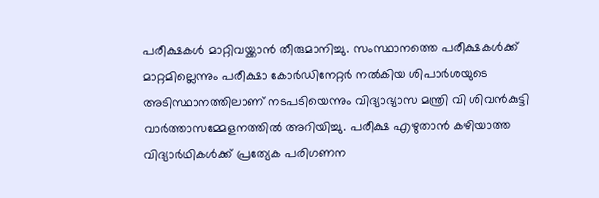പരീക്ഷകൾ മാറ്റിവയ്ക്കാൻ തീരുമാനിച്ചു. സംസ്ഥാനത്തെ പരീക്ഷകൾക്ക് മാറ്റമില്ലെന്നും പരീക്ഷാ കോർഡിനേറ്റർ നൽകിയ ശിപാർശയുടെ അടിസ്ഥാനത്തിലാണ് നടപടിയെന്നും വിദ്യാഭ്യാസ മന്ത്രി വി ശിവൻകുട്ടി വാർത്താസമ്മേളനത്തിൽ അറിയിച്ചു. പരീക്ഷ എഴുതാൻ കഴിയാത്ത വിദ്യാർഥികൾക്ക് പ്രത്യേക പരിഗണന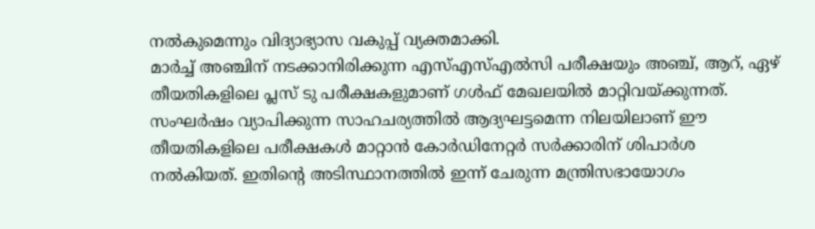നൽകുമെന്നും വിദ്യാഭ്യാസ വകുപ്പ് വ്യക്തമാക്കി.
മാർച്ച് അഞ്ചിന് നടക്കാനിരിക്കുന്ന എസ്എസ്എൽസി പരീക്ഷയും അഞ്ച്, ആറ്, ഏഴ് തീയതികളിലെ പ്ലസ് ടു പരീക്ഷകളുമാണ് ഗൾഫ് മേഖലയിൽ മാറ്റിവയ്ക്കുന്നത്. സംഘർഷം വ്യാപിക്കുന്ന സാഹചര്യത്തിൽ ആദ്യഘട്ടമെന്ന നിലയിലാണ് ഈ തീയതികളിലെ പരീക്ഷകൾ മാറ്റാൻ കോർഡിനേറ്റർ സർക്കാരിന് ശിപാർശ നൽകിയത്. ഇതിൻ്റെ അടിസ്ഥാനത്തിൽ ഇന്ന് ചേരുന്ന മന്ത്രിസഭായോഗം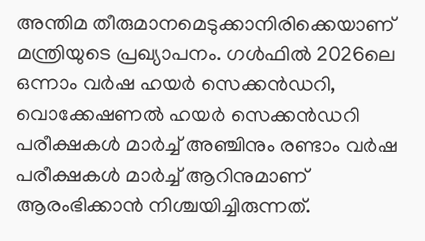അന്തിമ തീരുമാനമെടുക്കാനിരിക്കെയാണ് മന്ത്രിയുടെ പ്രഖ്യാപനം. ഗൾഫിൽ 2026ലെ ഒന്നാം വർഷ ഹയർ സെക്കൻഡറി, വൊക്കേഷണൽ ഹയർ സെക്കൻഡറി പരീക്ഷകൾ മാർച്ച് അഞ്ചിനും രണ്ടാം വർഷ പരീക്ഷകൾ മാർച്ച് ആറിനുമാണ് ആരംഭിക്കാൻ നിശ്ചയിച്ചിരുന്നത്.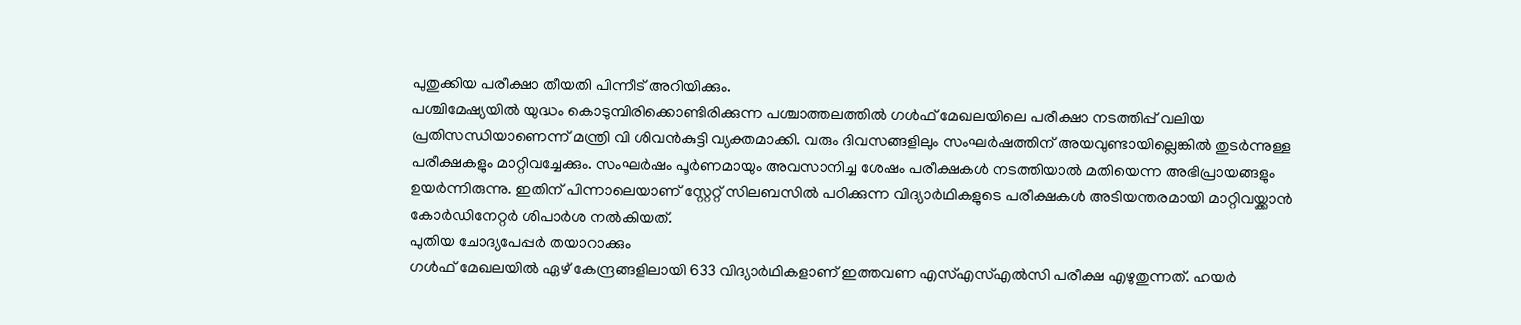പുതുക്കിയ പരീക്ഷാ തീയതി പിന്നീട് അറിയിക്കും.
പശ്ചിമേഷ്യയിൽ യുദ്ധം കൊടുമ്പിരിക്കൊണ്ടിരിക്കുന്ന പശ്ചാത്തലത്തിൽ ഗൾഫ് മേഖലയിലെ പരീക്ഷാ നടത്തിപ്പ് വലിയ പ്രതിസന്ധിയാണെന്ന് മന്ത്രി വി ശിവൻകുട്ടി വ്യക്തമാക്കി. വരും ദിവസങ്ങളിലും സംഘർഷത്തിന് അയവുണ്ടായില്ലെങ്കിൽ തുടർന്നുള്ള പരീക്ഷകളും മാറ്റിവച്ചേക്കും. സംഘർഷം പൂർണമായും അവസാനിച്ച ശേഷം പരീക്ഷകൾ നടത്തിയാൽ മതിയെന്ന അഭിപ്രായങ്ങളും ഉയർന്നിരുന്നു. ഇതിന് പിന്നാലെയാണ് സ്റ്റേറ്റ് സിലബസിൽ പഠിക്കുന്ന വിദ്യാർഥികളുടെ പരീക്ഷകൾ അടിയന്തരമായി മാറ്റിവയ്ക്കാൻ കോർഡിനേറ്റർ ശിപാർശ നൽകിയത്.
പുതിയ ചോദ്യപേപ്പർ തയാറാക്കും
ഗൾഫ് മേഖലയിൽ ഏഴ് കേന്ദ്രങ്ങളിലായി 633 വിദ്യാർഥികളാണ് ഇത്തവണ എസ്എസ്എൽസി പരീക്ഷ എഴുതുന്നത്. ഹയർ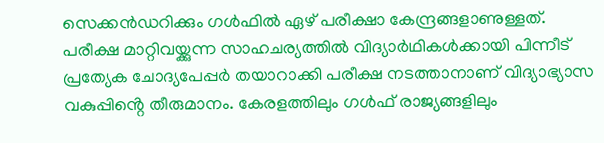സെക്കൻഡറിക്കും ഗൾഫിൽ ഏഴ് പരീക്ഷാ കേന്ദ്രങ്ങളാണുള്ളത്. പരീക്ഷ മാറ്റിവയ്ക്കുന്ന സാഹചര്യത്തിൽ വിദ്യാർഥികൾക്കായി പിന്നീട് പ്രത്യേക ചോദ്യപേപ്പർ തയാറാക്കി പരീക്ഷ നടത്താനാണ് വിദ്യാഭ്യാസ വകുപ്പിൻ്റെ തീരുമാനം. കേരളത്തിലും ഗൾഫ് രാജ്യങ്ങളിലും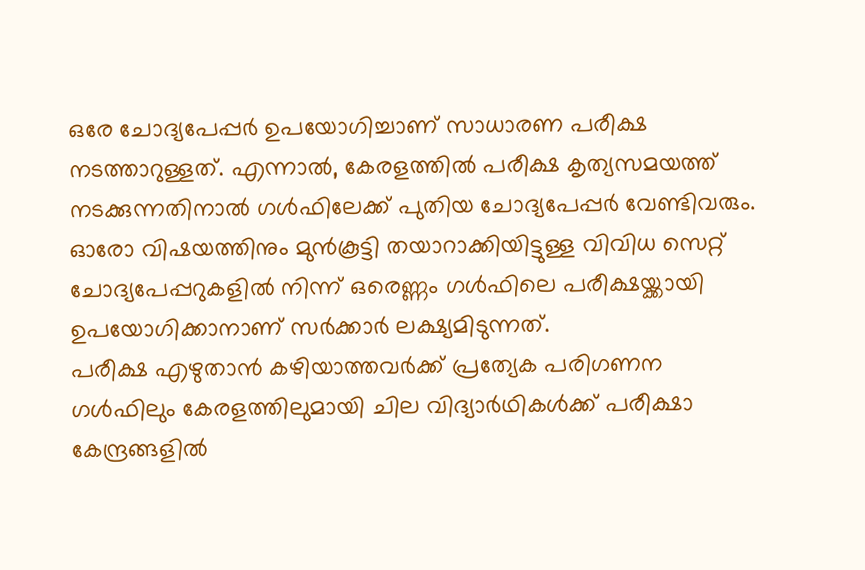ഒരേ ചോദ്യപേപ്പർ ഉപയോഗിച്ചാണ് സാധാരണ പരീക്ഷ നടത്താറുള്ളത്. എന്നാൽ, കേരളത്തിൽ പരീക്ഷ കൃത്യസമയത്ത് നടക്കുന്നതിനാൽ ഗൾഫിലേക്ക് പുതിയ ചോദ്യപേപ്പർ വേണ്ടിവരും. ഓരോ വിഷയത്തിനും മുൻകൂട്ടി തയാറാക്കിയിട്ടുള്ള വിവിധ സെറ്റ് ചോദ്യപേപ്പറുകളിൽ നിന്ന് ഒരെണ്ണം ഗൾഫിലെ പരീക്ഷയ്ക്കായി ഉപയോഗിക്കാനാണ് സർക്കാർ ലക്ഷ്യമിടുന്നത്.
പരീക്ഷ എഴുതാൻ കഴിയാത്തവർക്ക് പ്രത്യേക പരിഗണന
ഗൾഫിലും കേരളത്തിലുമായി ചില വിദ്യാർഥികൾക്ക് പരീക്ഷാ കേന്ദ്രങ്ങളിൽ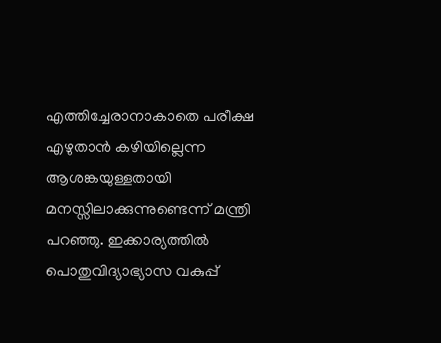എത്തിച്ചേരാനാകാതെ പരീക്ഷ എഴുതാൻ കഴിയില്ലെന്ന ആശങ്കയുള്ളതായി മനസ്സിലാക്കുന്നുണ്ടെന്ന് മന്ത്രി പറഞ്ഞു. ഇക്കാര്യത്തിൽ പൊതുവിദ്യാഭ്യാസ വകുപ്പ്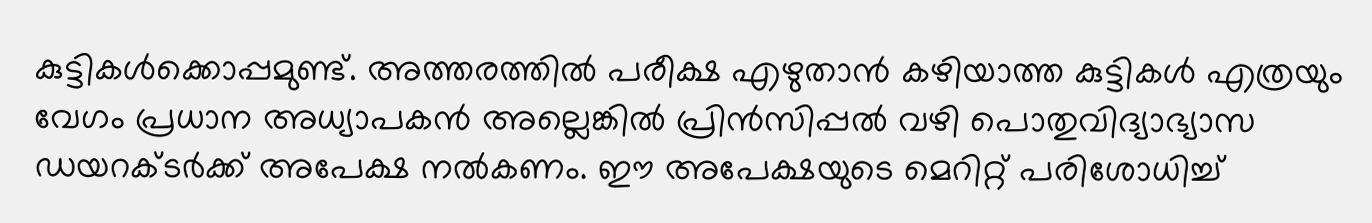കുട്ടികൾക്കൊപ്പമുണ്ട്. അത്തരത്തിൽ പരീക്ഷ എഴുതാൻ കഴിയാത്ത കുട്ടികൾ എത്രയും വേഗം പ്രധാന അധ്യാപകൻ അല്ലെങ്കിൽ പ്രിൻസിപ്പൽ വഴി പൊതുവിദ്യാഭ്യാസ ഡയറക്ടർക്ക് അപേക്ഷ നൽകണം. ഈ അപേക്ഷയുടെ മെറിറ്റ് പരിശോധിച്ച്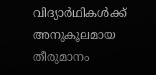വിദ്യാർഥികൾക്ക് അനുകൂലമായ തീരുമാനം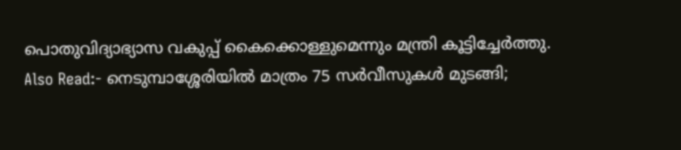പൊതുവിദ്യാഭ്യാസ വകുപ്പ് കൈക്കൊള്ളുമെന്നും മന്ത്രി കൂട്ടിച്ചേർത്തു.
Also Read:- നെടുമ്പാശ്ശേരിയിൽ മാത്രം 75 സർവീസുകൾ മുടങ്ങി;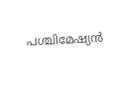പശ്ചിമേഷ്യൻ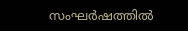സംഘർഷത്തിൽ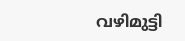വഴിമുട്ടി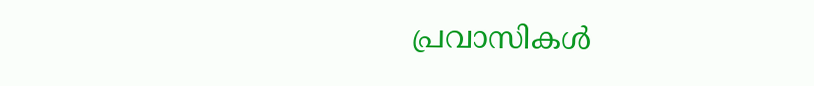പ്രവാസികൾ